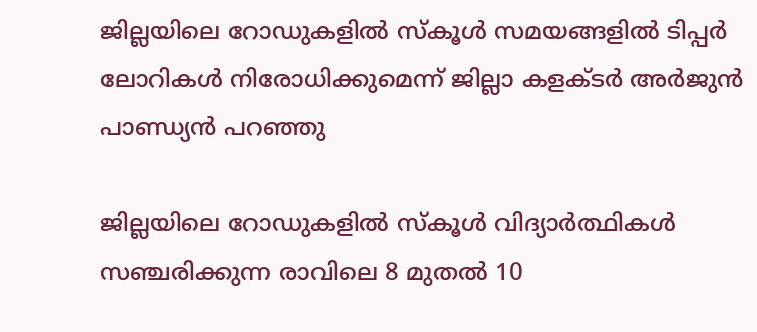ജില്ലയിലെ റോഡുകളില്‍ സ്‌കൂള്‍ സമയങ്ങളില്‍ ടിപ്പര്‍ ലോറികള്‍ നിരോധിക്കുമെന്ന് ജില്ലാ കളക്ടര്‍ അര്‍ജുന്‍ പാണ്ഡ്യന്‍ പറഞ്ഞു

ജില്ലയിലെ റോഡുകളില്‍ സ്‌കൂള്‍ വിദ്യാര്‍ത്ഥികള്‍ സഞ്ചരിക്കുന്ന രാവിലെ 8 മുതല്‍ 10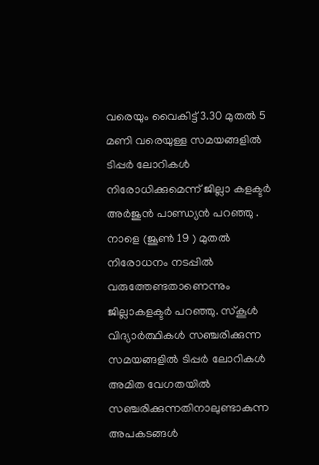വരെയും വൈകിട്ട് 3.30 മുതല്‍ 5 മണി വരെയുള്ള സമയങ്ങളില്‍ ടിപ്പര്‍ ലോറികള്‍ നിരോധിക്കുമെന്ന് ജില്ലാ കളക്ടര്‍ അര്‍ജുന്‍ പാണ്ഡ്യന്‍ പറഞ്ഞു . നാളെ (ജൂണ്‍ 19 ) മുതല്‍ നിരോധനം നടപ്പില്‍ വരുത്തേണ്ടതാണെന്നും ജില്ലാകളക്ടര്‍ പറഞ്ഞു. സ്‌കൂള്‍ വിദ്യാര്‍ത്ഥികള്‍ സഞ്ചരിക്കുന്ന സമയങ്ങളില്‍ ടിപ്പര്‍ ലോറികള്‍ അമിത വേഗതയില്‍ സഞ്ചരിക്കുന്നതിനാലുണ്ടാകുന്ന അപകടങ്ങള്‍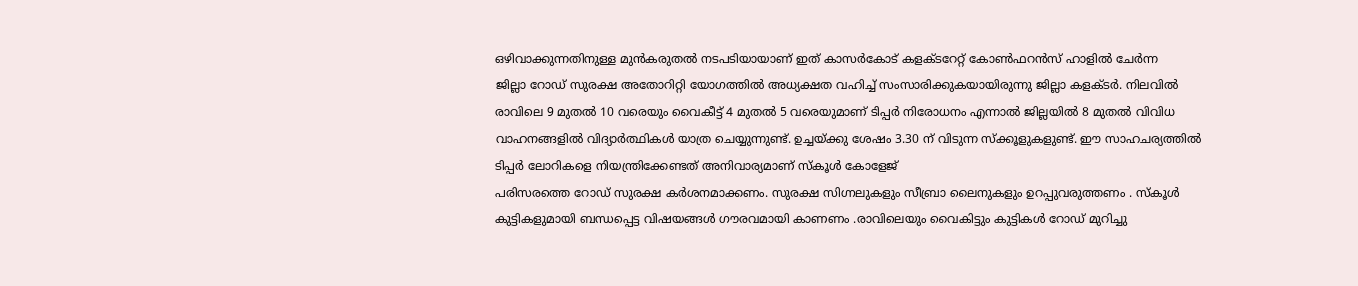ഒഴിവാക്കുന്നതിനുള്ള മുന്‍കരുതല്‍ നടപടിയായാണ് ഇത് കാസര്‍കോട് കളക്ടറേറ്റ് കോണ്‍ഫറന്‍സ് ഹാളില്‍ ചേര്‍ന്ന
ജില്ലാ റോഡ് സുരക്ഷ അതോറിറ്റി യോഗത്തില്‍ അധ്യക്ഷത വഹിച്ച് സംസാരിക്കുകയായിരുന്നു ജില്ലാ കളക്ടര്‍. നിലവില്‍ രാവിലെ 9 മുതല്‍ 10 വരെയും വൈകീട്ട് 4 മുതല്‍ 5 വരെയുമാണ് ടിപ്പര്‍ നിരോധനം എന്നാല്‍ ജില്ലയില്‍ 8 മുതല്‍ വിവിധ വാഹനങ്ങളില്‍ വിദ്യാര്‍ത്ഥികള്‍ യാത്ര ചെയ്യുന്നുണ്ട്. ഉച്ചയ്ക്കു ശേഷം 3.30 ന് വിടുന്ന സ്‌ക്കൂളുകളുണ്ട്. ഈ സാഹചര്യത്തില്‍ ടിപ്പര്‍ ലോറികളെ നിയന്ത്രിക്കേണ്ടത് അനിവാര്യമാണ് സ്‌കൂള്‍ കോളേജ്
പരിസരത്തെ റോഡ് സുരക്ഷ കര്‍ശനമാക്കണം. സുരക്ഷ സിഗ്നലുകളും സീബ്രാ ലൈനുകളും ഉറപ്പുവരുത്തണം . സ്‌കൂള്‍ കുട്ടികളുമായി ബന്ധപ്പെട്ട വിഷയങ്ങള്‍ ഗൗരവമായി കാണണം .രാവിലെയും വൈകിട്ടും കുട്ടികള്‍ റോഡ് മുറിച്ചു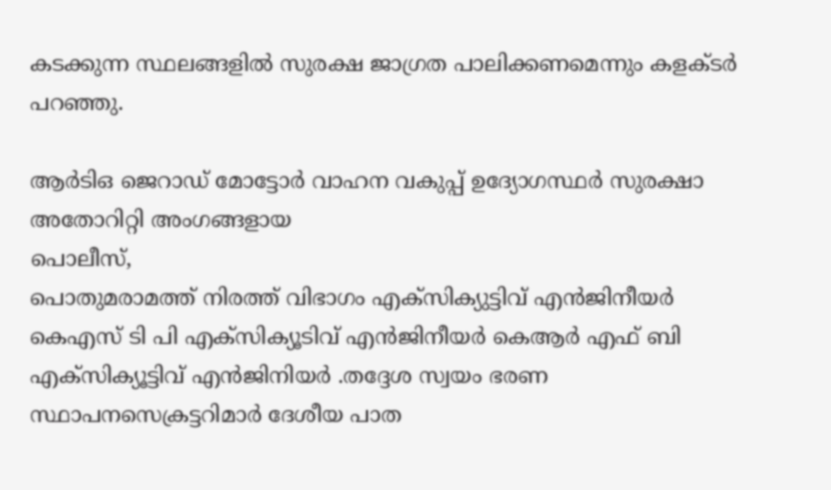കടക്കുന്ന സ്ഥലങ്ങളില്‍ സുരക്ഷ ജാഗ്രത പാലിക്കണമെന്നും കളക്ടര്‍ പറഞ്ഞു.

ആര്‍ടിഒ ജെറാഡ് മോട്ടോര്‍ വാഹന വകുപ്പ് ഉദ്യോഗസ്ഥര്‍ സുരക്ഷാ അതോറിറ്റി അംഗങ്ങളായ
പൊലീസ്,
പൊതുമരാമത്ത് നിരത്ത് വിഭാഗം എക്‌സിക്യുട്ടിവ് എന്‍ജിനീയര്‍ കെഎസ് ടി പി എക്‌സിക്യൂടിവ് എന്‍ജിനീയര്‍ കെആര്‍ എഫ് ബി എക്‌സിക്യൂട്ടിവ് എന്‍ജിനിയര്‍ .തദ്ദേശ സ്വയം ഭരണ സ്ഥാപനസെക്രട്ടറിമാര്‍ ദേശീയ പാത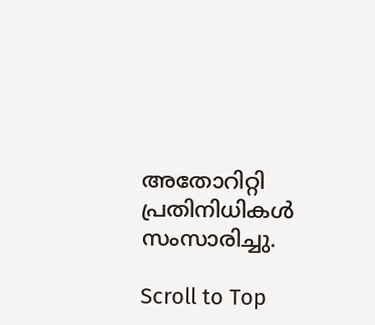അതോറിറ്റി പ്രതിനിധികള്‍ സംസാരിച്ചു.

Scroll to Top